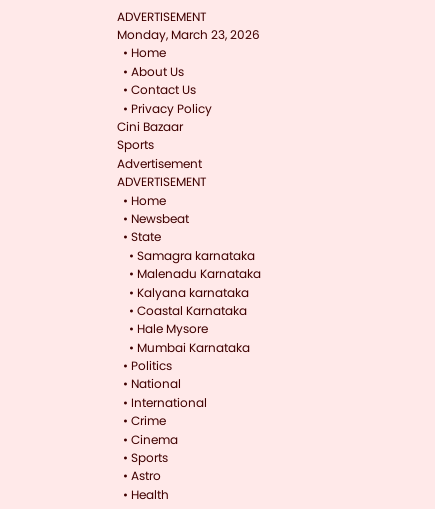ADVERTISEMENT
Monday, March 23, 2026
  • Home
  • About Us
  • Contact Us
  • Privacy Policy
Cini Bazaar
Sports
Advertisement
ADVERTISEMENT
  • Home
  • Newsbeat
  • State
    • Samagra karnataka
    • Malenadu Karnataka
    • Kalyana karnataka
    • Coastal Karnataka
    • Hale Mysore
    • Mumbai Karnataka
  • Politics
  • National
  • International
  • Crime
  • Cinema
  • Sports
  • Astro
  • Health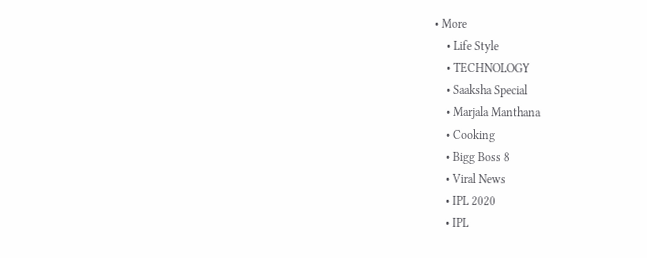• More
    • Life Style
    • TECHNOLOGY
    • Saaksha Special
    • Marjala Manthana
    • Cooking
    • Bigg Boss 8
    • Viral News
    • IPL 2020
    • IPL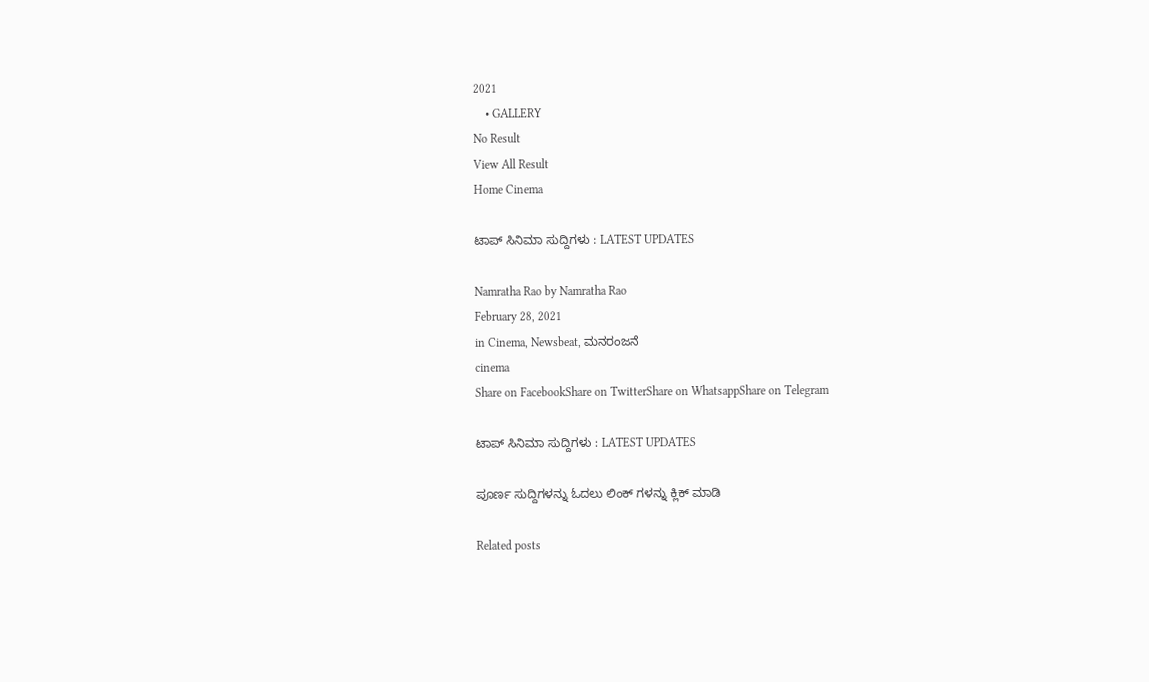2021
    • GALLERY
No Result
View All Result
Home Cinema

ಟಾಪ್ ಸಿನಿಮಾ ಸುದ್ದಿಗಳು : LATEST UPDATES

Namratha Rao by Namratha Rao
February 28, 2021
in Cinema, Newsbeat, ಮನರಂಜನೆ
cinema
Share on FacebookShare on TwitterShare on WhatsappShare on Telegram

ಟಾಪ್ ಸಿನಿಮಾ ಸುದ್ದಿಗಳು : LATEST UPDATES

ಪೂರ್ಣ ಸುದ್ದಿಗಳನ್ನು ಓದಲು ಲಿಂಕ್ ಗಳನ್ನು ಕ್ಲಿಕ್ ಮಾಡಿ

Related posts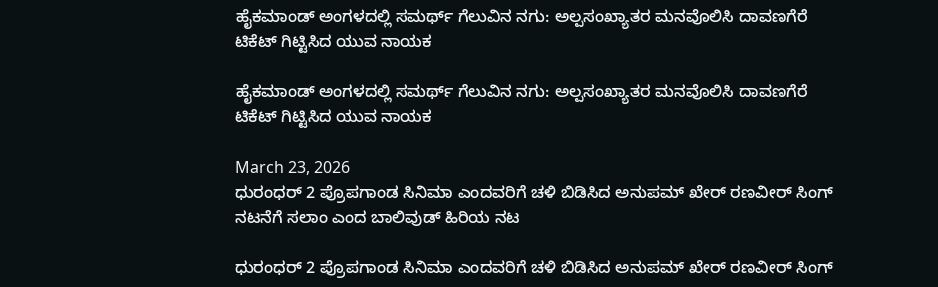ಹೈಕಮಾಂಡ್ ಅಂಗಳದಲ್ಲಿ ಸಮರ್ಥ್ ಗೆಲುವಿನ ನಗು: ಅಲ್ಪಸಂಖ್ಯಾತರ ಮನವೊಲಿಸಿ ದಾವಣಗೆರೆ ಟಿಕೆಟ್ ಗಿಟ್ಟಿಸಿದ ಯುವ ನಾಯಕ

ಹೈಕಮಾಂಡ್ ಅಂಗಳದಲ್ಲಿ ಸಮರ್ಥ್ ಗೆಲುವಿನ ನಗು: ಅಲ್ಪಸಂಖ್ಯಾತರ ಮನವೊಲಿಸಿ ದಾವಣಗೆರೆ ಟಿಕೆಟ್ ಗಿಟ್ಟಿಸಿದ ಯುವ ನಾಯಕ

March 23, 2026
ಧುರಂಧರ್ 2 ಪ್ರೊಪಗಾಂಡ ಸಿನಿಮಾ ಎಂದವರಿಗೆ ಚಳಿ ಬಿಡಿಸಿದ ಅನುಪಮ್ ಖೇರ್ ರಣವೀರ್ ಸಿಂಗ್ ನಟನೆಗೆ ಸಲಾಂ ಎಂದ ಬಾಲಿವುಡ್ ಹಿರಿಯ ನಟ

ಧುರಂಧರ್ 2 ಪ್ರೊಪಗಾಂಡ ಸಿನಿಮಾ ಎಂದವರಿಗೆ ಚಳಿ ಬಿಡಿಸಿದ ಅನುಪಮ್ ಖೇರ್ ರಣವೀರ್ ಸಿಂಗ್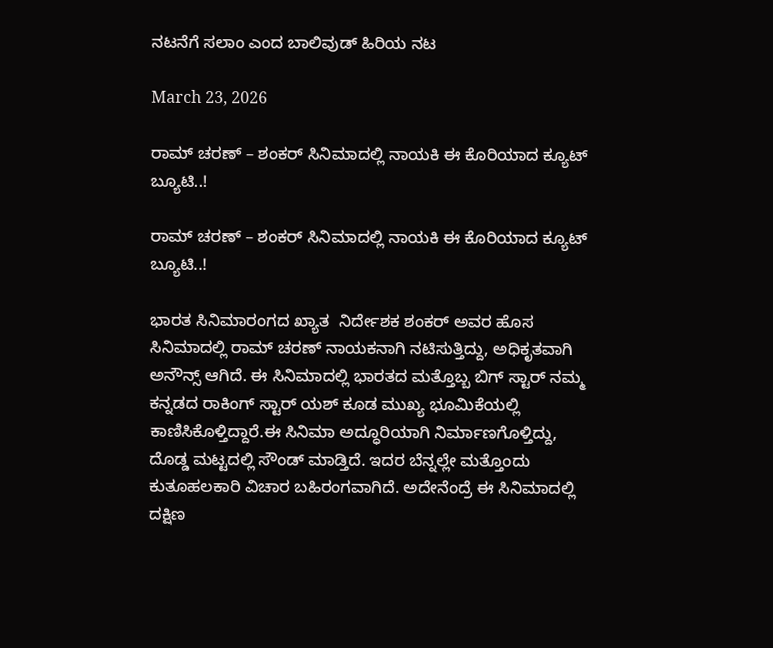ನಟನೆಗೆ ಸಲಾಂ ಎಂದ ಬಾಲಿವುಡ್ ಹಿರಿಯ ನಟ

March 23, 2026

ರಾಮ್ ಚರಣ್ – ಶಂಕರ್ ಸಿನಿಮಾದಲ್ಲಿ ನಾಯಕಿ ಈ ಕೊರಿಯಾದ ಕ್ಯೂಟ್ ಬ್ಯೂಟಿ..!

ರಾಮ್ ಚರಣ್ – ಶಂಕರ್ ಸಿನಿಮಾದಲ್ಲಿ ನಾಯಕಿ ಈ ಕೊರಿಯಾದ ಕ್ಯೂಟ್ ಬ್ಯೂಟಿ..!

ಭಾರತ ಸಿನಿಮಾರಂಗದ ಖ್ಯಾತ  ನಿರ್ದೇಶಕ ಶಂಕರ್ ಅವರ ಹೊಸ ಸಿನಿಮಾದಲ್ಲಿ ರಾಮ್ ಚರಣ್ ನಾಯಕನಾಗಿ ನಟಿಸುತ್ತಿದ್ದು, ಅಧಿಕೃತವಾಗಿ ಅನೌನ್ಸ್ ಆಗಿದೆ. ಈ ಸಿನಿಮಾದಲ್ಲಿ ಭಾರತದ ಮತ್ತೊಬ್ಬ ಬಿಗ್ ಸ್ಟಾರ್ ನಮ್ಮ ಕನ್ನಡದ ರಾಕಿಂಗ್ ಸ್ಟಾರ್ ಯಶ್ ಕೂಡ ಮುಖ್ಯ ಭೂಮಿಕೆಯಲ್ಲಿ ಕಾಣಿಸಿಕೊಳ್ತಿದ್ದಾರೆ.ಈ ಸಿನಿಮಾ ಅದ್ಧೂರಿಯಾಗಿ ನಿರ್ಮಾಣಗೊಳ್ತಿದ್ದು, ದೊಡ್ಡ ಮಟ್ಟದಲ್ಲಿ ಸೌಂಡ್ ಮಾಡ್ತಿದೆ. ಇದರ ಬೆನ್ನಲ್ಲೇ ಮತ್ತೊಂದು ಕುತೂಹಲಕಾರಿ ವಿಚಾರ ಬಹಿರಂಗವಾಗಿದೆ. ಅದೇನೆಂದ್ರೆ ಈ ಸಿನಿಮಾದಲ್ಲಿ ದಕ್ಷಿಣ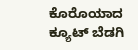ಕೊರೊಯಾದ ಕ್ಯೂಟ್ ಬೆಡಗಿ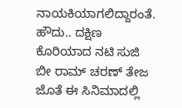ನಾಯಕಿಯಾಗಲಿದ್ದಾರಂತೆ.
ಹೌದು.. ದಕ್ಷಿಣ ಕೊರಿಯಾದ ನಟಿ ಸುಜಿ ಬೀ ರಾಮ್ ಚರಣ್ ತೇಜ ಜೊತೆ ಈ ಸಿನಿಮಾದಲ್ಲಿ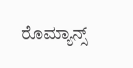ರೊಮ್ಯಾನ್ಸ್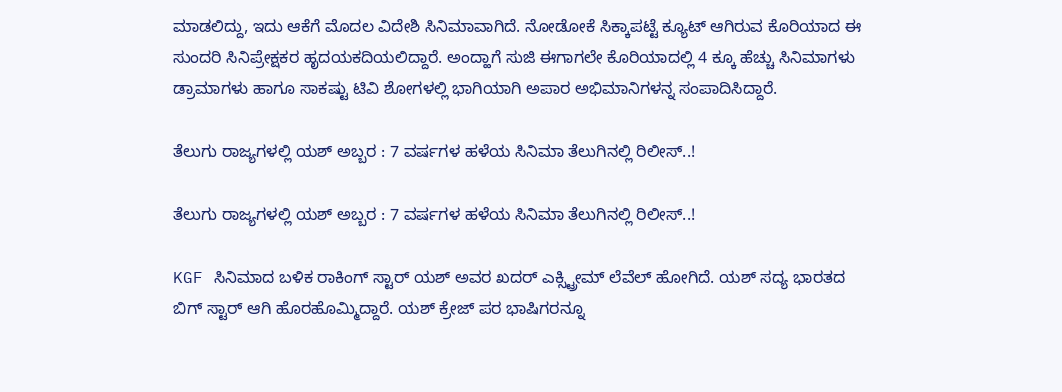ಮಾಡಲಿದ್ದು, ಇದು ಆಕೆಗೆ ಮೊದಲ ವಿದೇಶಿ ಸಿನಿಮಾವಾಗಿದೆ. ನೋಡೋಕೆ ಸಿಕ್ಕಾಪಟ್ಟೆ ಕ್ಯೂಟ್ ಆಗಿರುವ ಕೊರಿಯಾದ ಈ ಸುಂದರಿ ಸಿನಿಪ್ರೇಕ್ಷಕರ ಹೃದಯಕದಿಯಲಿದ್ದಾರೆ. ಅಂದ್ಹಾಗೆ ಸುಜಿ ಈಗಾಗಲೇ ಕೊರಿಯಾದಲ್ಲಿ 4 ಕ್ಕೂ ಹೆಚ್ಚು ಸಿನಿಮಾಗಳು ಡ್ರಾಮಾಗಳು ಹಾಗೂ ಸಾಕಷ್ಟು ಟಿವಿ ಶೋಗಳಲ್ಲಿ ಭಾಗಿಯಾಗಿ ಅಪಾರ ಅಭಿಮಾನಿಗಳನ್ನ ಸಂಪಾದಿಸಿದ್ದಾರೆ.

ತೆಲುಗು ರಾಜ್ಯಗಳಲ್ಲಿ ಯಶ್ ಅಬ್ಬರ : 7 ವರ್ಷಗಳ ಹಳೆಯ ಸಿನಿಮಾ ತೆಲುಗಿನಲ್ಲಿ ರಿಲೀಸ್..!

ತೆಲುಗು ರಾಜ್ಯಗಳಲ್ಲಿ ಯಶ್ ಅಬ್ಬರ : 7 ವರ್ಷಗಳ ಹಳೆಯ ಸಿನಿಮಾ ತೆಲುಗಿನಲ್ಲಿ ರಿಲೀಸ್..!

KGF ಸಿನಿಮಾದ ಬಳಿಕ ರಾಕಿಂಗ್ ಸ್ಟಾರ್ ಯಶ್ ಅವರ ಖದರ್ ಎಕ್ಸ್ಟ್ರೀಮ್ ಲೆವೆಲ್ ಹೋಗಿದೆ. ಯಶ್ ಸದ್ಯ ಭಾರತದ ಬಿಗ್ ಸ್ಟಾರ್ ಆಗಿ ಹೊರಹೊಮ್ಮಿದ್ದಾರೆ. ಯಶ್ ಕ್ರೇಜ್ ಪರ ಭಾಷಿಗರನ್ನೂ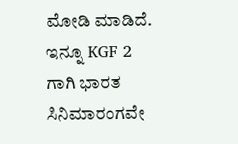ಮೋಡಿ ಮಾಡಿದೆ. ಇನ್ನೂ KGF 2 ಗಾಗಿ ಭಾರತ ಸಿನಿಮಾರಂಗವೇ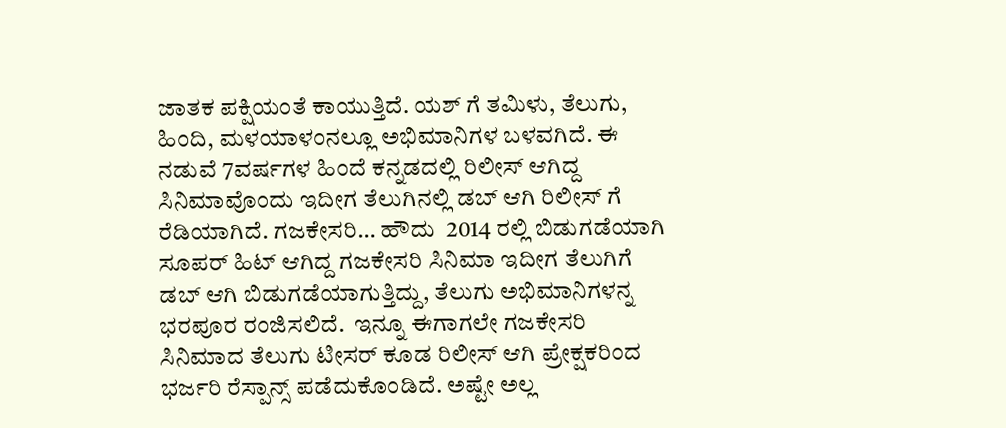ಜಾತಕ ಪಕ್ಷಿಯಂತೆ ಕಾಯುತ್ತಿದೆ. ಯಶ್ ಗೆ ತಮಿಳು, ತೆಲುಗು, ಹಿಂದಿ, ಮಳಯಾಳಂನಲ್ಲೂ ಅಭಿಮಾನಿಗಳ ಬಳವಗಿದೆ. ಈ ನಡುವೆ 7ವರ್ಷಗಳ ಹಿಂದೆ ಕನ್ನಡದಲ್ಲಿ ರಿಲೀಸ್ ಆಗಿದ್ದ ಸಿನಿಮಾವೊಂದು ಇದೀಗ ತೆಲುಗಿನಲ್ಲಿ ಡಬ್ ಆಗಿ ರಿಲೀಸ್ ಗೆ ರೆಡಿಯಾಗಿದೆ. ಗಜಕೇಸರಿ… ಹೌದು  2014 ರಲ್ಲಿ ಬಿಡುಗಡೆಯಾಗಿ ಸೂಪರ್ ಹಿಟ್ ಆಗಿದ್ದ ಗಜಕೇಸರಿ ಸಿನಿಮಾ ಇದೀಗ ತೆಲುಗಿಗೆ ಡಬ್ ಆಗಿ ಬಿಡುಗಡೆಯಾಗುತ್ತಿದ್ದು, ತೆಲುಗು ಅಭಿಮಾನಿಗಳನ್ನ ಭರಪೂರ ರಂಜಿಸಲಿದೆ.  ಇನ್ನೂ ಈಗಾಗಲೇ ಗಜಕೇಸರಿ ಸಿನಿಮಾದ ತೆಲುಗು ಟೀಸರ್ ಕೂಡ ರಿಲೀಸ್ ಆಗಿ ಪ್ರೇಕ್ಷಕರಿಂದ ಭರ್ಜರಿ ರೆಸ್ಪಾನ್ಸ್ ಪಡೆದುಕೊಂಡಿದೆ. ಅಷ್ಟೇ ಅಲ್ಲ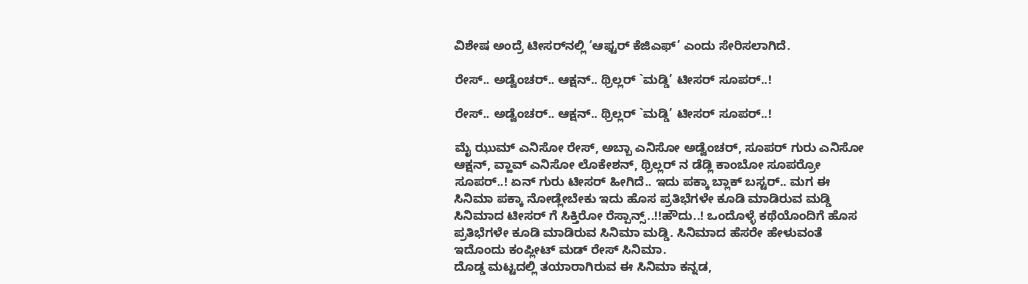ವಿಶೇಷ ಅಂದ್ರೆ ಟೀಸರ್‌ನಲ್ಲಿ ‘ಆಫ್ಟರ್ ಕೆಜಿಎಫ್’ ಎಂದು ಸೇರಿಸಲಾಗಿದೆ.

ರೇಸ್.. ಅಡ್ವೆಂಚರ್.. ಆಕ್ಷನ್.. ಥ್ರಿಲ್ಲರ್ `ಮಡ್ಡಿ’ ಟೀಸರ್ ಸೂಪರ್..!

ರೇಸ್.. ಅಡ್ವೆಂಚರ್.. ಆಕ್ಷನ್.. ಥ್ರಿಲ್ಲರ್ `ಮಡ್ಡಿ’ ಟೀಸರ್ ಸೂಪರ್..!

ಮೈ ಝುಮ್ ಎನಿಸೋ ರೇಸ್, ಅಬ್ಬಾ ಎನಿಸೋ ಅಡ್ವೆಂಚರ್, ಸೂಪರ್ ಗುರು ಎನಿಸೋ ಆಕ್ಷನ್, ವ್ಹಾವ್ ಎನಿಸೋ ಲೊಕೇಶನ್, ಥ್ರಿಲ್ಲರ್ ನ ಡೆಡ್ಲಿ ಕಾಂಬೋ ಸೂಪರ್ರೋ ಸೂಪರ್..! ಏನ್ ಗುರು ಟೀಸರ್ ಹೀಗಿದೆ.. ಇದು ಪಕ್ಕಾ ಬ್ಲಾಕ್ ಬಸ್ಟರ್.. ಮಗ ಈ ಸಿನಿಮಾ ಪಕ್ಕಾ ನೋಡ್ಲೇಬೇಕು ಇದು ಹೊಸ ಪ್ರತಿಭೆಗಳೇ ಕೂಡಿ ಮಾಡಿರುವ ಮಡ್ಡಿ ಸಿನಿಮಾದ ಟೀಸರ್ ಗೆ ಸಿಕ್ತಿರೋ ರೆಸ್ಪಾನ್ಸ್..!!ಹೌದು..! ಒಂದೊಳ್ಳೆ ಕಥೆಯೊಂದಿಗೆ ಹೊಸ ಪ್ರತಿಭೆಗಳೇ ಕೂಡಿ ಮಾಡಿರುವ ಸಿನಿಮಾ ಮಡ್ಡಿ. ಸಿನಿಮಾದ ಹೆಸರೇ ಹೇಳುವಂತೆ ಇದೊಂದು ಕಂಪ್ಲೀಟ್ ಮಡ್ ರೇಸ್ ಸಿನಿಮಾ.
ದೊಡ್ಡ ಮಟ್ಟದಲ್ಲಿ ತಯಾರಾಗಿರುವ ಈ ಸಿನಿಮಾ ಕನ್ನಡ,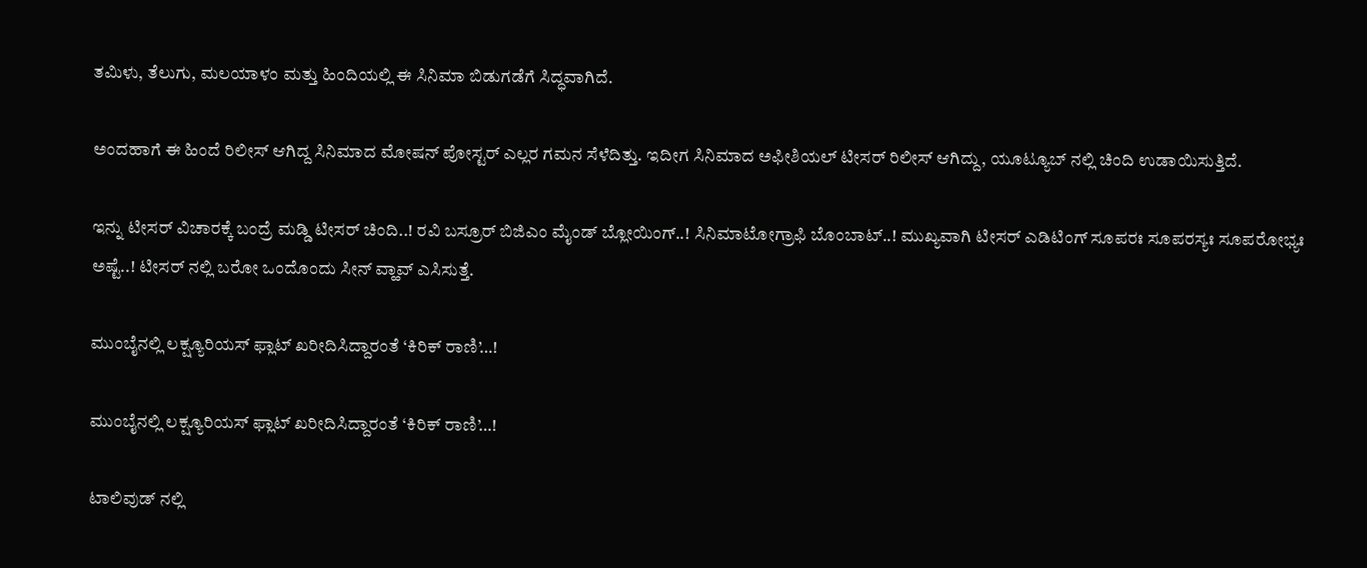ತಮಿಳು, ತೆಲುಗು, ಮಲಯಾಳಂ ಮತ್ತು ಹಿಂದಿಯಲ್ಲಿ ಈ ಸಿನಿಮಾ ಬಿಡುಗಡೆಗೆ ಸಿದ್ಧವಾಗಿದೆ.

ಅಂದಹಾಗೆ ಈ ಹಿಂದೆ ರಿಲೀಸ್ ಆಗಿದ್ದ ಸಿನಿಮಾದ ಮೋಷನ್ ಪೋಸ್ಟರ್ ಎಲ್ಲರ ಗಮನ ಸೆಳೆದಿತ್ತು. ಇದೀಗ ಸಿನಿಮಾದ ಅಫೀಶಿಯಲ್ ಟೀಸರ್ ರಿಲೀಸ್ ಆಗಿದ್ದು, ಯೂಟ್ಯೂಬ್ ನಲ್ಲಿ ಚಿಂದಿ ಉಡಾಯಿಸುತ್ತಿದೆ.

ಇನ್ನು ಟೀಸರ್ ವಿಚಾರಕ್ಕೆ ಬಂದ್ರೆ ಮಡ್ಡಿ ಟೀಸರ್ ಚಿಂದಿ..! ರವಿ ಬಸ್ರೂರ್ ಬಿಜಿಎಂ ಮೈಂಡ್ ಬ್ಲೋಯಿಂಗ್..! ಸಿನಿಮಾಟೋಗ್ರಾಫಿ ಬೊಂಬಾಟ್..! ಮುಖ್ಯವಾಗಿ ಟೀಸರ್ ಎಡಿಟಿಂಗ್ ಸೂಪರಃ ಸೂಪರಸ್ಯಃ ಸೂಪರೋಭ್ಯಃ ಅಷ್ಟೆ..! ಟೀಸರ್ ನಲ್ಲಿ ಬರೋ ಒಂದೊಂದು ಸೀನ್ ವ್ಹಾವ್ ಎಸಿಸುತ್ತೆ.

ಮುಂಬೈನಲ್ಲಿ ಲಕ್ಷ್ಯೂರಿಯಸ್ ಫ್ಲಾಟ್ ಖರೀದಿಸಿದ್ದಾರಂತೆ ‘ಕಿರಿಕ್ ರಾಣಿ’…!

ಮುಂಬೈನಲ್ಲಿ ಲಕ್ಷ್ಯೂರಿಯಸ್ ಫ್ಲಾಟ್ ಖರೀದಿಸಿದ್ದಾರಂತೆ ‘ಕಿರಿಕ್ ರಾಣಿ’…!

ಟಾಲಿವುಡ್ ನಲ್ಲಿ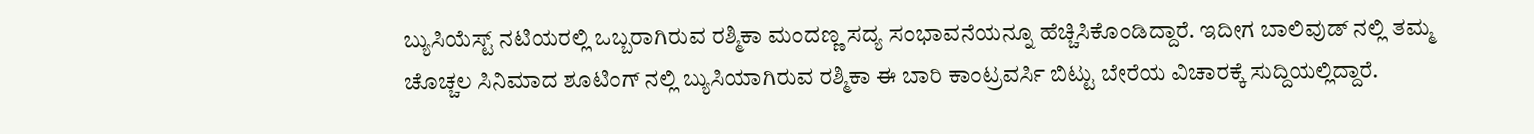ಬ್ಯುಸಿಯೆಸ್ಟ್ ನಟಿಯರಲ್ಲಿ ಒಬ್ಬರಾಗಿರುವ ರಶ್ಮಿಕಾ ಮಂದಣ್ಣ ಸದ್ಯ ಸಂಭಾವನೆಯನ್ನೂ ಹೆಚ್ಚಿಸಿಕೊಂಡಿದ್ದಾರೆ. ಇದೀಗ ಬಾಲಿವುಡ್ ನಲ್ಲಿ ತಮ್ಮ ಚೊಚ್ಚಲ ಸಿನಿಮಾದ ಶೂಟಿಂಗ್ ನಲ್ಲಿ ಬ್ಯುಸಿಯಾಗಿರುವ ರಶ್ಮಿಕಾ ಈ ಬಾರಿ ಕಾಂಟ್ರವರ್ಸಿ ಬಿಟ್ಟು ಬೇರೆಯ ವಿಚಾರಕ್ಕೆ ಸುದ್ದಿಯಲ್ಲಿದ್ದಾರೆ.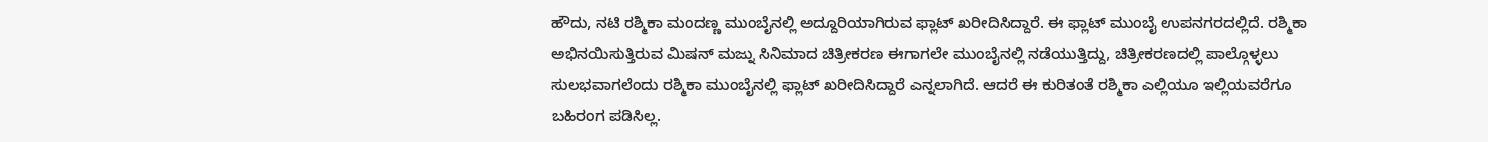ಹೌದು, ನಟಿ ರಶ್ಮಿಕಾ ಮಂದಣ್ಣ ಮುಂಬೈನಲ್ಲಿ ಅದ್ದೂರಿಯಾಗಿರುವ ಫ್ಲಾಟ್ ಖರೀದಿಸಿದ್ದಾರೆ. ಈ ಫ್ಲಾಟ್ ಮುಂಬೈ ಉಪನಗರದಲ್ಲಿದೆ. ರಶ್ಮಿಕಾ ಅಭಿನಯಿಸುತ್ತಿರುವ ಮಿಷನ್ ಮಜ್ನು ಸಿನಿಮಾದ ಚಿತ್ರೀಕರಣ ಈಗಾಗಲೇ ಮುಂಬೈನಲ್ಲಿ ನಡೆಯುತ್ತಿದ್ದು, ಚಿತ್ರೀಕರಣದಲ್ಲಿ ಪಾಲ್ಗೊಳ್ಳಲು ಸುಲಭವಾಗಲೆಂದು ರಶ್ಮಿಕಾ ಮುಂಬೈನಲ್ಲಿ ಫ್ಲಾಟ್ ಖರೀದಿಸಿದ್ದಾರೆ ಎನ್ನಲಾಗಿದೆ. ಆದರೆ ಈ ಕುರಿತಂತೆ ರಶ್ಮಿಕಾ ಎಲ್ಲಿಯೂ ಇಲ್ಲಿಯವರೆಗೂ ಬಹಿರಂಗ ಪಡಿಸಿಲ್ಲ.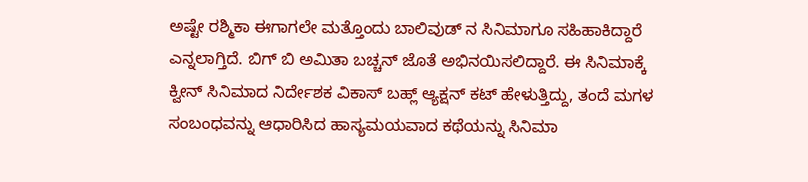ಅಷ್ಟೇ ರಶ್ಮಿಕಾ ಈಗಾಗಲೇ ಮತ್ತೊಂದು ಬಾಲಿವುಡ್ ನ ಸಿನಿಮಾಗೂ ಸಹಿಹಾಕಿದ್ದಾರೆ ಎನ್ನಲಾಗ್ತಿದೆ. ಬಿಗ್ ಬಿ ಅಮಿತಾ ಬಚ್ಚನ್ ಜೊತೆ ಅಭಿನಯಿಸಲಿದ್ದಾರೆ. ಈ ಸಿನಿಮಾಕ್ಕೆ ಕ್ವೀನ್ ಸಿನಿಮಾದ ನಿರ್ದೇಶಕ ವಿಕಾಸ್ ಬಹ್ಲ್ ಆ್ಯಕ್ಷನ್ ಕಟ್ ಹೇಳುತ್ತಿದ್ದು, ತಂದೆ ಮಗಳ ಸಂಬಂಧವನ್ನು ಆಧಾರಿಸಿದ ಹಾಸ್ಯಮಯವಾದ ಕಥೆಯನ್ನು ಸಿನಿಮಾ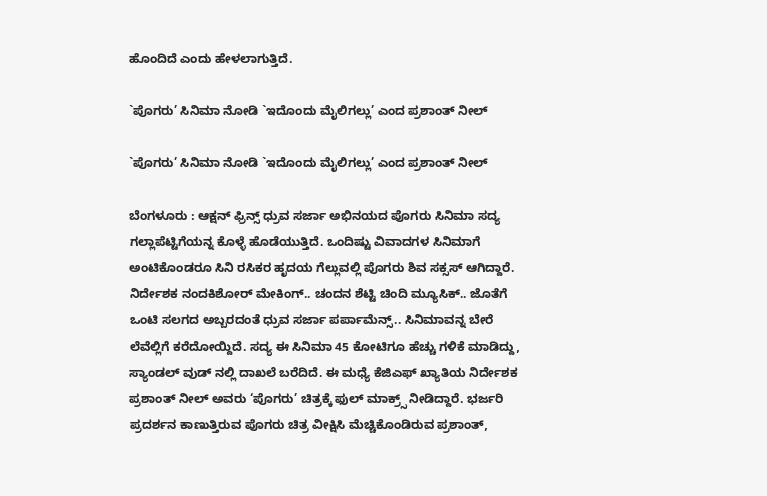ಹೊಂದಿದೆ ಎಂದು ಹೇಳಲಾಗುತ್ತಿದೆ.

`ಪೊಗರು’ ಸಿನಿಮಾ ನೋಡಿ `ಇದೊಂದು ಮೈಲಿಗಲ್ಲು’ ಎಂದ ಪ್ರಶಾಂತ್ ನೀಲ್

`ಪೊಗರು’ ಸಿನಿಮಾ ನೋಡಿ `ಇದೊಂದು ಮೈಲಿಗಲ್ಲು’ ಎಂದ ಪ್ರಶಾಂತ್ ನೀಲ್

ಬೆಂಗಳೂರು : ಆಕ್ಷನ್ ಫ್ರಿನ್ಸ್ ಧ್ರುವ ಸರ್ಜಾ ಅಭಿನಯದ ಪೊಗರು ಸಿನಿಮಾ ಸದ್ಯ ಗಲ್ಲಾಪೆಟ್ಟಿಗೆಯನ್ನ ಕೊಳ್ಳೆ ಹೊಡೆಯುತ್ತಿದೆ. ಒಂದಿಷ್ಟು ವಿವಾದಗಳ ಸಿನಿಮಾಗೆ ಅಂಟಿಕೊಂಡರೂ ಸಿನಿ ರಸಿಕರ ಹೃದಯ ಗೆಲ್ಲುವಲ್ಲಿ ಪೊಗರು ಶಿವ ಸಕ್ಸಸ್ ಆಗಿದ್ದಾರೆ. ನಿರ್ದೇಶಕ ನಂದಕಿಶೋರ್ ಮೇಕಿಂಗ್.. ಚಂದನ ಶೆಟ್ಟಿ ಚಿಂದಿ ಮ್ಯೂಸಿಕ್.. ಜೊತೆಗೆ ಒಂಟಿ ಸಲಗದ ಅಬ್ಬರದಂತೆ ಧ್ರುವ ಸರ್ಜಾ ಪರ್ಪಾಮೆನ್ಸ್.. ಸಿನಿಮಾವನ್ನ ಬೇರೆ ಲೆವೆಲ್ಲಿಗೆ ಕರೆದೋಯ್ದಿದೆ. ಸದ್ಯ ಈ ಸಿನಿಮಾ 45 ಕೋಟಿಗೂ ಹೆಚ್ಚು ಗಳಿಕೆ ಮಾಡಿದ್ದು, ಸ್ಯಾಂಡಲ್ ವುಡ್ ನಲ್ಲಿ ದಾಖಲೆ ಬರೆದಿದೆ. ಈ ಮಧ್ಯೆ ಕೆಜಿಎಫ್ ಖ್ಯಾತಿಯ ನಿರ್ದೇಶಕ ಪ್ರಶಾಂತ್ ನೀಲ್ ಅವರು ‘ಪೊಗರು’ ಚಿತ್ರಕ್ಕೆ ಫುಲ್ ಮಾಕ್ರ್ಸ್ ನೀಡಿದ್ದಾರೆ. ಭರ್ಜರಿ ಪ್ರದರ್ಶನ ಕಾಣುತ್ತಿರುವ ಪೊಗರು ಚಿತ್ರ ವೀಕ್ಷಿಸಿ ಮೆಚ್ಚಿಕೊಂಡಿರುವ ಪ್ರಶಾಂತ್,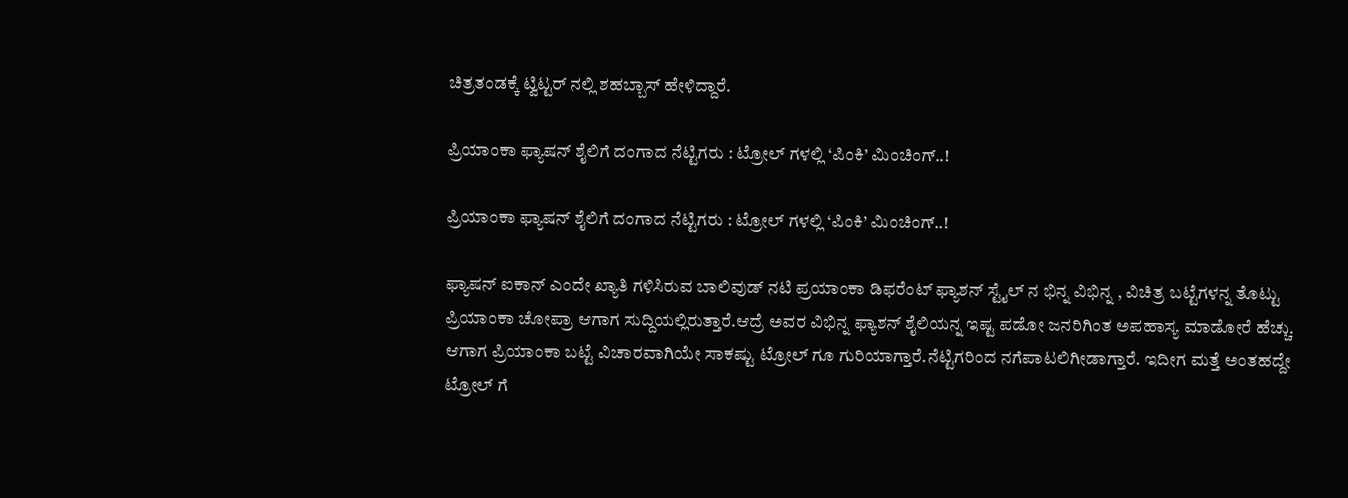ಚಿತ್ರತಂಡಕ್ಕೆ ಟ್ವಿಟ್ಟರ್ ನಲ್ಲಿ ಶಹಬ್ಬಾಸ್ ಹೇಳಿದ್ದಾರೆ.

ಪ್ರಿಯಾಂಕಾ ಫ್ಯಾಷನ್ ಶೈಲಿಗೆ ದಂಗಾದ ನೆಟ್ಟಿಗರು : ಟ್ರೋಲ್ ಗಳಲ್ಲಿ ‘ಪಿಂಕಿ’ ಮಿಂಚಿಂಗ್..!

ಪ್ರಿಯಾಂಕಾ ಫ್ಯಾಷನ್ ಶೈಲಿಗೆ ದಂಗಾದ ನೆಟ್ಟಿಗರು : ಟ್ರೋಲ್ ಗಳಲ್ಲಿ ‘ಪಿಂಕಿ’ ಮಿಂಚಿಂಗ್..!

ಫ್ಯಾಷನ್ ಐಕಾನ್ ಎಂದೇ ಖ್ಯಾತಿ ಗಳಿಸಿರುವ ಬಾಲಿವುಡ್ ನಟಿ ಪ್ರಯಾಂಕಾ ಡಿಫರೆಂಟ್ ಫ್ಯಾಶನ್ ಸ್ಟೈಲ್ ನ ಭಿನ್ನ ವಿಭಿನ್ನ , ವಿಚಿತ್ರ ಬಟ್ಟೆಗಳನ್ನ ತೊಟ್ಟು ಪ್ರಿಯಾಂಕಾ ಚೋಪ್ರಾ ಆಗಾಗ ಸುದ್ದಿಯಲ್ಲಿರುತ್ತಾರೆ.ಆದ್ರೆ ಅವರ ವಿಭಿನ್ನ ಫ್ಯಾಶನ್ ಶೈಲಿಯನ್ನ ಇಷ್ಟ ಪಡೋ ಜನರಿಗಿಂತ ಅಪಹಾಸ್ಯ ಮಾಡೋರೆ ಹೆಚ್ಚು. ಆಗಾಗ ಪ್ರಿಯಾಂಕಾ ಬಟ್ಟೆ ವಿಚಾರವಾಗಿಯೇ ಸಾಕಷ್ಟು ಟ್ರೋಲ್ ಗೂ ಗುರಿಯಾಗ್ತಾರೆ.ನೆಟ್ಟಿಗರಿಂದ ನಗೆಪಾಟಲಿಗೀಡಾಗ್ತಾರೆ. ಇದೀಗ ಮತ್ತೆ ಅಂತಹದ್ದೇ ಟ್ರೋಲ್ ಗೆ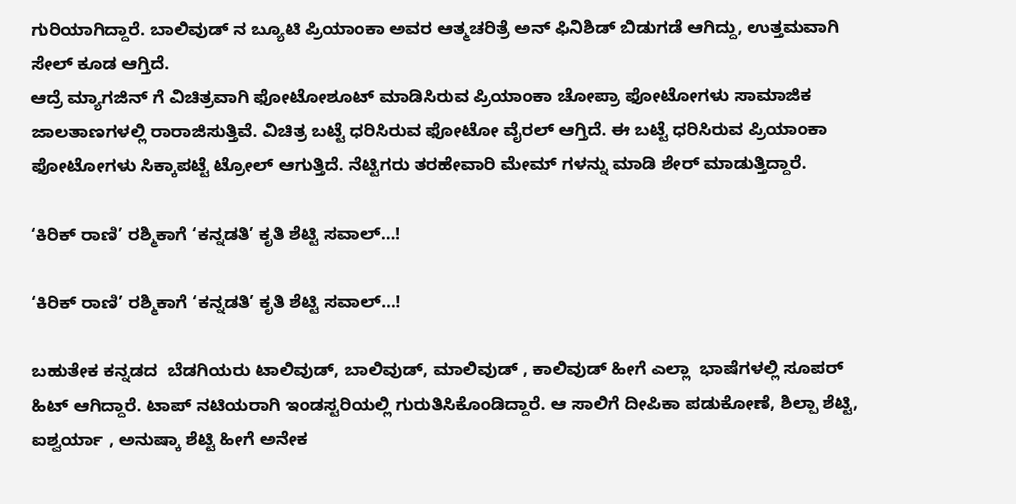ಗುರಿಯಾಗಿದ್ದಾರೆ. ಬಾಲಿವುಡ್ ನ ಬ್ಯೂಟಿ ಪ್ರಿಯಾಂಕಾ ಅವರ ಆತ್ಮಚರಿತ್ರೆ ಅನ್ ಫಿನಿಶಿಡ್ ಬಿಡುಗಡೆ ಆಗಿದ್ದು, ಉತ್ತಮವಾಗಿ ಸೇಲ್ ಕೂಡ ಆಗ್ತಿದೆ.
ಆದ್ರೆ ಮ್ಯಾಗಜಿನ್ ಗೆ ವಿಚಿತ್ರವಾಗಿ ಫೋಟೋಶೂಟ್ ಮಾಡಿಸಿರುವ ಪ್ರಿಯಾಂಕಾ ಚೋಪ್ರಾ ಫೋಟೋಗಳು ಸಾಮಾಜಿಕ ಜಾಲತಾಣಗಳಲ್ಲಿ ರಾರಾಜಿಸುತ್ತಿವೆ. ವಿಚಿತ್ರ ಬಟ್ಟೆ ಧರಿಸಿರುವ ಫೋಟೋ ವೈರಲ್ ಆಗ್ತಿದೆ. ಈ ಬಟ್ಟೆ ಧರಿಸಿರುವ ಪ್ರಿಯಾಂಕಾ ಫೋಟೋಗಳು ಸಿಕ್ಕಾಪಟ್ಟೆ ಟ್ರೋಲ್ ಆಗುತ್ತಿದೆ. ನೆಟ್ಟಿಗರು ತರಹೇವಾರಿ ಮೇಮ್ ಗಳನ್ನು ಮಾಡಿ ಶೇರ್ ಮಾಡುತ್ತಿದ್ದಾರೆ.

‘ಕಿರಿಕ್ ರಾಣಿ’ ರಶ್ಮಿಕಾಗೆ ‘ಕನ್ನಡತಿ’ ಕೃತಿ ಶೆಟ್ಟಿ ಸವಾಲ್…!

‘ಕಿರಿಕ್ ರಾಣಿ’ ರಶ್ಮಿಕಾಗೆ ‘ಕನ್ನಡತಿ’ ಕೃತಿ ಶೆಟ್ಟಿ ಸವಾಲ್…!

ಬಹುತೇಕ ಕನ್ನಡದ  ಬೆಡಗಿಯರು ಟಾಲಿವುಡ್, ಬಾಲಿವುಡ್, ಮಾಲಿವುಡ್ , ಕಾಲಿವುಡ್ ಹೀಗೆ ಎಲ್ಲಾ  ಭಾಷೆಗಳಲ್ಲಿ ಸೂಪರ್ ಹಿಟ್ ಆಗಿದ್ದಾರೆ. ಟಾಪ್ ನಟಿಯರಾಗಿ ಇಂಡಸ್ಟರಿಯಲ್ಲಿ ಗುರುತಿಸಿಕೊಂಡಿದ್ದಾರೆ. ಆ ಸಾಲಿಗೆ ದೀಪಿಕಾ ಪಡುಕೋಣೆ, ಶಿಲ್ಪಾ ಶೆಟ್ಟಿ, ಐಶ್ವರ್ಯಾ , ಅನುಷ್ಕಾ ಶೆಟ್ಟಿ ಹೀಗೆ ಅನೇಕ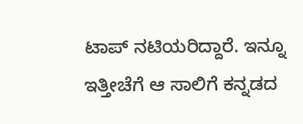ಟಾಪ್ ನಟಿಯರಿದ್ದಾರೆ. ಇನ್ನೂ ಇತ್ತೀಚೆಗೆ ಆ ಸಾಲಿಗೆ ಕನ್ನಡದ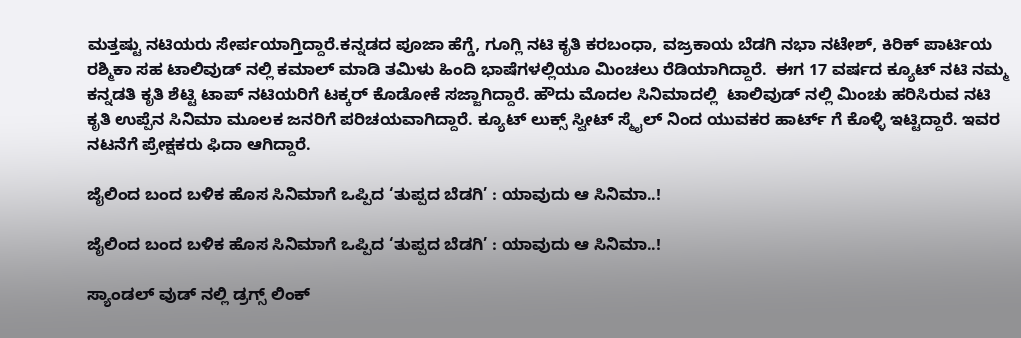ಮತ್ತಷ್ಟು ನಟಿಯರು ಸೇರ್ಪಯಾಗ್ತಿದ್ದಾರೆ.ಕನ್ನಡದ ಪೂಜಾ ಹೆಗ್ಡೆ, ಗೂಗ್ಲಿ ನಟಿ ಕೃತಿ ಕರಬಂಧಾ, ವಜ್ರಕಾಯ ಬೆಡಗಿ ನಭಾ ನಟೇಶ್, ಕಿರಿಕ್ ಪಾರ್ಟಿಯ ರಶ್ಮಿಕಾ ಸಹ ಟಾಲಿವುಡ್ ನಲ್ಲಿ ಕಮಾಲ್ ಮಾಡಿ ತಮಿಳು ಹಿಂದಿ ಭಾಷೆಗಳಲ್ಲಿಯೂ ಮಿಂಚಲು ರೆಡಿಯಾಗಿದ್ದಾರೆ.  ಈಗ 17 ವರ್ಷದ ಕ್ಯೂಟ್ ನಟಿ ನಮ್ಮ ಕನ್ನಡತಿ ಕೃತಿ ಶೆಟ್ಟಿ ಟಾಪ್ ನಟಿಯರಿಗೆ ಟಕ್ಕರ್ ಕೊಡೋಕೆ ಸಜ್ಜಾಗಿದ್ದಾರೆ. ಹೌದು ಮೊದಲ ಸಿನಿಮಾದಲ್ಲಿ  ಟಾಲಿವುಡ್ ನಲ್ಲಿ ಮಿಂಚು ಹರಿಸಿರುವ ನಟಿ ಕೃತಿ ಉಪ್ಪೆನ ಸಿನಿಮಾ ಮೂಲಕ ಜನರಿಗೆ ಪರಿಚಯವಾಗಿದ್ದಾರೆ. ಕ್ಯೂಟ್ ಲುಕ್ಸ್ ಸ್ವೀಟ್ ಸ್ಮೈಲ್ ನಿಂದ ಯುವಕರ ಹಾರ್ಟ್ ಗೆ ಕೊಳ್ಳಿ ಇಟ್ಟಿದ್ದಾರೆ. ಇವರ ನಟನೆಗೆ ಪ್ರೇಕ್ಷಕರು ಫಿದಾ ಆಗಿದ್ದಾರೆ.

ಜೈಲಿಂದ ಬಂದ ಬಳಿಕ ಹೊಸ ಸಿನಿಮಾಗೆ ಒಪ್ಪಿದ ‘ತುಪ್ಪದ ಬೆಡಗಿ’ : ಯಾವುದು ಆ ಸಿನಿಮಾ..!

ಜೈಲಿಂದ ಬಂದ ಬಳಿಕ ಹೊಸ ಸಿನಿಮಾಗೆ ಒಪ್ಪಿದ ‘ತುಪ್ಪದ ಬೆಡಗಿ’ : ಯಾವುದು ಆ ಸಿನಿಮಾ..!

ಸ್ಯಾಂಡಲ್ ವುಡ್ ನಲ್ಲಿ ಡ್ರಗ್ಸ್ ಲಿಂಕ್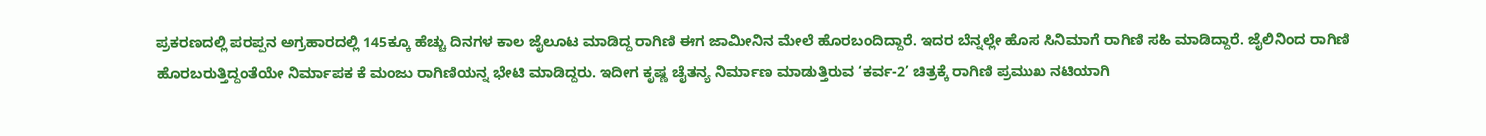ಪ್ರಕರಣದಲ್ಲಿ ಪರಪ್ಪನ ಅಗ್ರಹಾರದಲ್ಲಿ 145ಕ್ಕೂ ಹೆಚ್ಚು ದಿನಗಳ ಕಾಲ ಜೈಲೂಟ ಮಾಡಿದ್ದ ರಾಗಿಣಿ ಈಗ ಜಾಮೀನಿನ ಮೇಲೆ ಹೊರಬಂದಿದ್ದಾರೆ. ಇದರ ಬೆನ್ನಲ್ಲೇ ಹೊಸ ಸಿನಿಮಾಗೆ ರಾಗಿಣಿ ಸಹಿ ಮಾಡಿದ್ದಾರೆ. ಜೈಲಿನಿಂದ ರಾಗಿಣಿ ಹೊರಬರುತ್ತಿದ್ದಂತೆಯೇ ನಿರ್ಮಾಪಕ ಕೆ ಮಂಜು ರಾಗಿಣಿಯನ್ನ ಭೇಟಿ ಮಾಡಿದ್ದರು. ಇದೀಗ ಕೃಷ್ಣ ಚೈತನ್ಯ ನಿರ್ಮಾಣ ಮಾಡುತ್ತಿರುವ ‘ಕರ್ವ-2’ ಚಿತ್ರಕ್ಕೆ ರಾಗಿಣಿ ಪ್ರಮುಖ ನಟಿಯಾಗಿ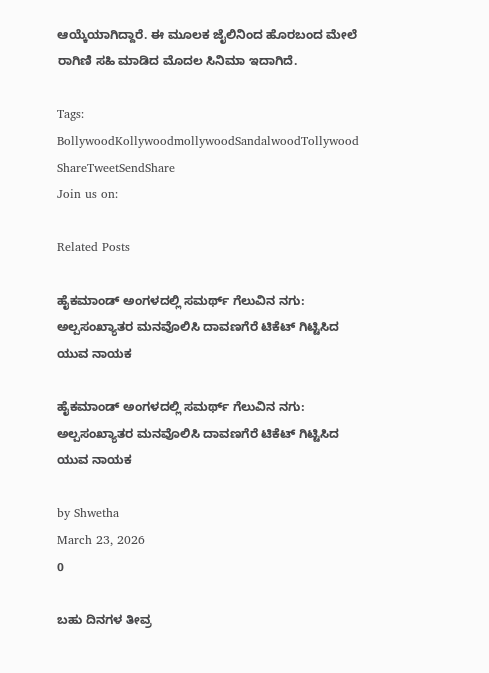ಆಯ್ಕೆಯಾಗಿದ್ದಾರೆ. ಈ ಮೂಲಕ ಜೈಲಿನಿಂದ ಹೊರಬಂದ ಮೇಲೆ ರಾಗಿಣಿ ಸಹಿ ಮಾಡಿದ ಮೊದಲ ಸಿನಿಮಾ ಇದಾಗಿದೆ.

Tags: BollywoodKollywoodmollywoodSandalwoodTollywood
ShareTweetSendShare
Join us on:

Related Posts

ಹೈಕಮಾಂಡ್ ಅಂಗಳದಲ್ಲಿ ಸಮರ್ಥ್ ಗೆಲುವಿನ ನಗು: ಅಲ್ಪಸಂಖ್ಯಾತರ ಮನವೊಲಿಸಿ ದಾವಣಗೆರೆ ಟಿಕೆಟ್ ಗಿಟ್ಟಿಸಿದ ಯುವ ನಾಯಕ

ಹೈಕಮಾಂಡ್ ಅಂಗಳದಲ್ಲಿ ಸಮರ್ಥ್ ಗೆಲುವಿನ ನಗು: ಅಲ್ಪಸಂಖ್ಯಾತರ ಮನವೊಲಿಸಿ ದಾವಣಗೆರೆ ಟಿಕೆಟ್ ಗಿಟ್ಟಿಸಿದ ಯುವ ನಾಯಕ

by Shwetha
March 23, 2026
0

ಬಹು ದಿನಗಳ ತೀವ್ರ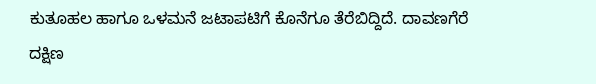ಕುತೂಹಲ ಹಾಗೂ ಒಳಮನೆ ಜಟಾಪಟಿಗೆ ಕೊನೆಗೂ ತೆರೆಬಿದ್ದಿದೆ. ದಾವಣಗೆರೆ ದಕ್ಷಿಣ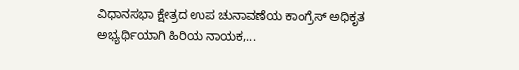ವಿಧಾನಸಭಾ ಕ್ಷೇತ್ರದ ಉಪ ಚುನಾವಣೆಯ ಕಾಂಗ್ರೆಸ್ ಅಧಿಕೃತ ಅಭ್ಯರ್ಥಿಯಾಗಿ ಹಿರಿಯ ನಾಯಕ,...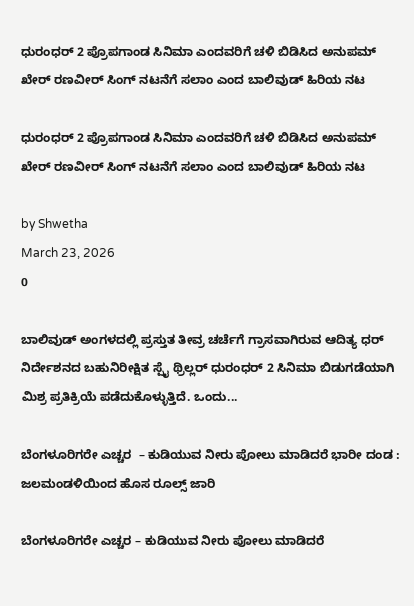ಧುರಂಧರ್ 2 ಪ್ರೊಪಗಾಂಡ ಸಿನಿಮಾ ಎಂದವರಿಗೆ ಚಳಿ ಬಿಡಿಸಿದ ಅನುಪಮ್ ಖೇರ್ ರಣವೀರ್ ಸಿಂಗ್ ನಟನೆಗೆ ಸಲಾಂ ಎಂದ ಬಾಲಿವುಡ್ ಹಿರಿಯ ನಟ

ಧುರಂಧರ್ 2 ಪ್ರೊಪಗಾಂಡ ಸಿನಿಮಾ ಎಂದವರಿಗೆ ಚಳಿ ಬಿಡಿಸಿದ ಅನುಪಮ್ ಖೇರ್ ರಣವೀರ್ ಸಿಂಗ್ ನಟನೆಗೆ ಸಲಾಂ ಎಂದ ಬಾಲಿವುಡ್ ಹಿರಿಯ ನಟ

by Shwetha
March 23, 2026
0

ಬಾಲಿವುಡ್ ಅಂಗಳದಲ್ಲಿ ಪ್ರಸ್ತುತ ತೀವ್ರ ಚರ್ಚೆಗೆ ಗ್ರಾಸವಾಗಿರುವ ಆದಿತ್ಯ ಧರ್ ನಿರ್ದೇಶನದ ಬಹುನಿರೀಕ್ಷಿತ ಸ್ಪೈ ಥ್ರಿಲ್ಲರ್ ಧುರಂಧರ್ 2 ಸಿನಿಮಾ ಬಿಡುಗಡೆಯಾಗಿ ಮಿಶ್ರ ಪ್ರತಿಕ್ರಿಯೆ ಪಡೆದುಕೊಳ್ಳುತ್ತಿದೆ. ಒಂದು...

ಬೆಂಗಳೂರಿಗರೇ ಎಚ್ಚರ  – ಕುಡಿಯುವ ನೀರು ಪೋಲು ಮಾಡಿದರೆ ಭಾರೀ ದಂಡ : ಜಲಮಂಡಳಿಯಿಂದ ಹೊಸ ರೂಲ್ಸ್ ಜಾರಿ

ಬೆಂಗಳೂರಿಗರೇ ಎಚ್ಚರ – ಕುಡಿಯುವ ನೀರು ಪೋಲು ಮಾಡಿದರೆ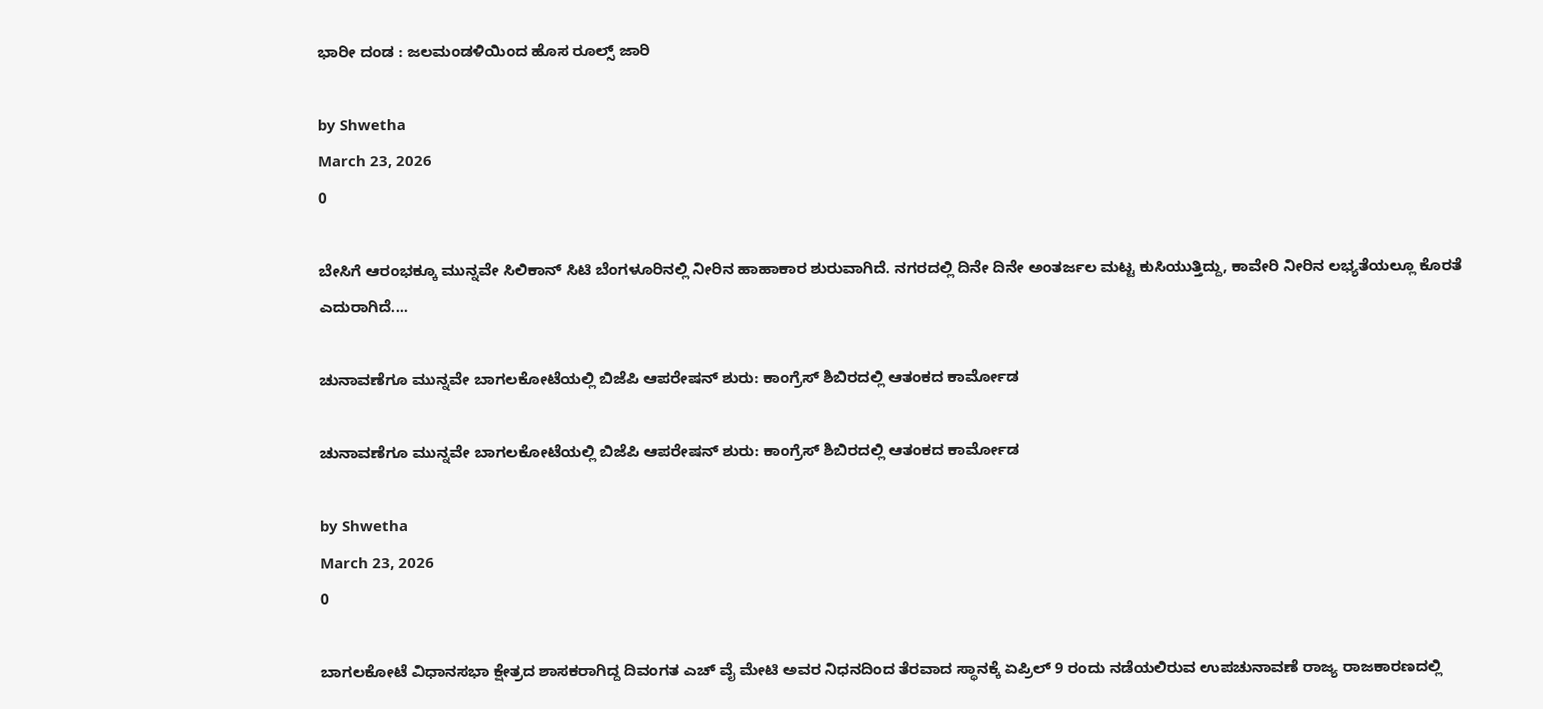ಭಾರೀ ದಂಡ : ಜಲಮಂಡಳಿಯಿಂದ ಹೊಸ ರೂಲ್ಸ್ ಜಾರಿ

by Shwetha
March 23, 2026
0

ಬೇಸಿಗೆ ಆರಂಭಕ್ಕೂ ಮುನ್ನವೇ ಸಿಲಿಕಾನ್ ಸಿಟಿ ಬೆಂಗಳೂರಿನಲ್ಲಿ ನೀರಿನ ಹಾಹಾಕಾರ ಶುರುವಾಗಿದೆ. ನಗರದಲ್ಲಿ ದಿನೇ ದಿನೇ ಅಂತರ್ಜಲ ಮಟ್ಟ ಕುಸಿಯುತ್ತಿದ್ದು, ಕಾವೇರಿ ನೀರಿನ ಲಭ್ಯತೆಯಲ್ಲೂ ಕೊರತೆ ಎದುರಾಗಿದೆ....

ಚುನಾವಣೆಗೂ ಮುನ್ನವೇ ಬಾಗಲಕೋಟೆಯಲ್ಲಿ ಬಿಜೆಪಿ ಆಪರೇಷನ್ ಶುರು: ಕಾಂಗ್ರೆಸ್ ಶಿಬಿರದಲ್ಲಿ ಆತಂಕದ ಕಾರ್ಮೋಡ

ಚುನಾವಣೆಗೂ ಮುನ್ನವೇ ಬಾಗಲಕೋಟೆಯಲ್ಲಿ ಬಿಜೆಪಿ ಆಪರೇಷನ್ ಶುರು: ಕಾಂಗ್ರೆಸ್ ಶಿಬಿರದಲ್ಲಿ ಆತಂಕದ ಕಾರ್ಮೋಡ

by Shwetha
March 23, 2026
0

ಬಾಗಲಕೋಟೆ ವಿಧಾನಸಭಾ ಕ್ಷೇತ್ರದ ಶಾಸಕರಾಗಿದ್ದ ದಿವಂಗತ ಎಚ್ ವೈ ಮೇಟಿ ಅವರ ನಿಧನದಿಂದ ತೆರವಾದ ಸ್ಥಾನಕ್ಕೆ ಏಪ್ರಿಲ್ 9 ರಂದು ನಡೆಯಲಿರುವ ಉಪಚುನಾವಣೆ ರಾಜ್ಯ ರಾಜಕಾರಣದಲ್ಲಿ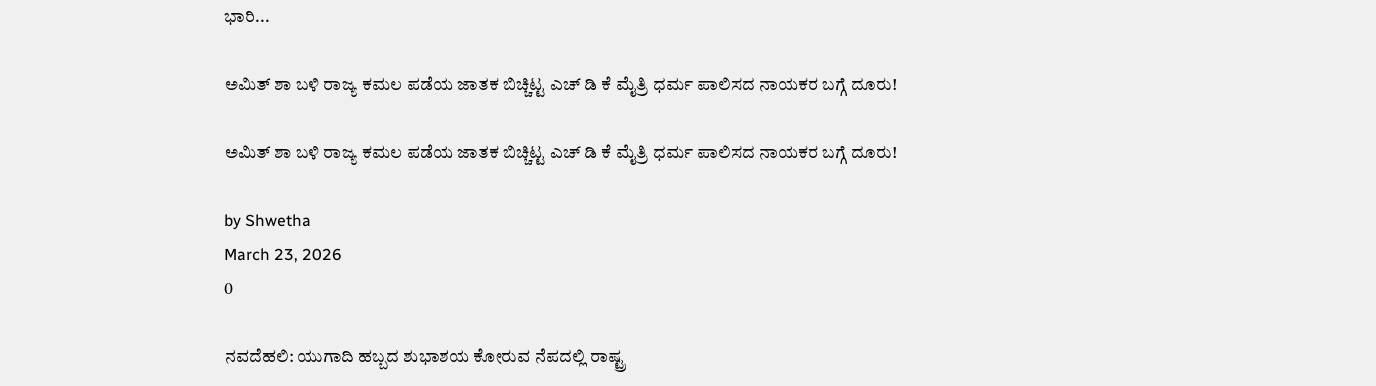ಭಾರಿ...

ಅಮಿತ್ ಶಾ ಬಳಿ ರಾಜ್ಯ ಕಮಲ ಪಡೆಯ ಜಾತಕ ಬಿಚ್ಚಿಟ್ಟ ಎಚ್ ಡಿ ಕೆ ಮೈತ್ರಿ ಧರ್ಮ ಪಾಲಿಸದ ನಾಯಕರ ಬಗ್ಗೆ ದೂರು!

ಅಮಿತ್ ಶಾ ಬಳಿ ರಾಜ್ಯ ಕಮಲ ಪಡೆಯ ಜಾತಕ ಬಿಚ್ಚಿಟ್ಟ ಎಚ್ ಡಿ ಕೆ ಮೈತ್ರಿ ಧರ್ಮ ಪಾಲಿಸದ ನಾಯಕರ ಬಗ್ಗೆ ದೂರು!

by Shwetha
March 23, 2026
0

ನವದೆಹಲಿ: ಯುಗಾದಿ ಹಬ್ಬದ ಶುಭಾಶಯ ಕೋರುವ ನೆಪದಲ್ಲಿ ರಾಷ್ಟ್ರ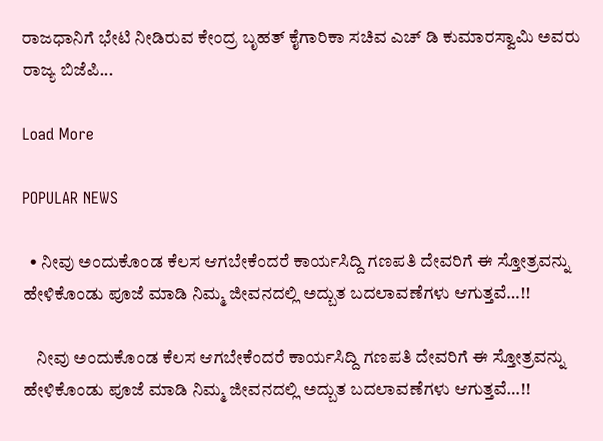ರಾಜಧಾನಿಗೆ ಭೇಟಿ ನೀಡಿರುವ ಕೇಂದ್ರ ಬೃಹತ್ ಕೈಗಾರಿಕಾ ಸಚಿವ ಎಚ್ ಡಿ ಕುಮಾರಸ್ವಾಮಿ ಅವರು ರಾಜ್ಯ ಬಿಜೆಪಿ...

Load More

POPULAR NEWS

  • ನೀವು ಅಂದುಕೊಂಡ ಕೆಲಸ ಆಗಬೇಕೆಂದರೆ ಕಾರ್ಯಸಿದ್ದಿ ಗಣಪತಿ ದೇವರಿಗೆ ಈ ಸ್ತೋತ್ರವನ್ನು ಹೇಳಿಕೊಂಡು ಪೂಜೆ ಮಾಡಿ ನಿಮ್ಮ ಜೀವನದಲ್ಲಿ ಅದ್ಬುತ ಬದಲಾವಣೆಗಳು ಆಗುತ್ತವೆ…!!

    ನೀವು ಅಂದುಕೊಂಡ ಕೆಲಸ ಆಗಬೇಕೆಂದರೆ ಕಾರ್ಯಸಿದ್ದಿ ಗಣಪತಿ ದೇವರಿಗೆ ಈ ಸ್ತೋತ್ರವನ್ನು ಹೇಳಿಕೊಂಡು ಪೂಜೆ ಮಾಡಿ ನಿಮ್ಮ ಜೀವನದಲ್ಲಿ ಅದ್ಬುತ ಬದಲಾವಣೆಗಳು ಆಗುತ್ತವೆ…!!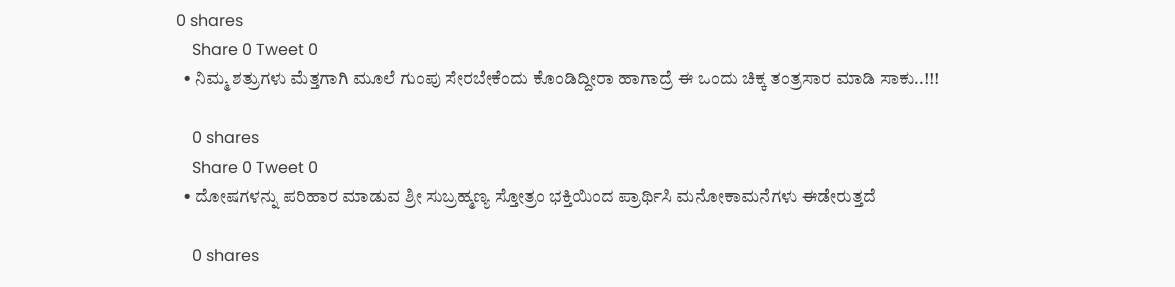0 shares
    Share 0 Tweet 0
  • ನಿಮ್ಮ ಶತ್ರುಗಳು ಮೆತ್ತಗಾಗಿ ಮೂಲೆ ಗುಂಪು ಸೇರಬೇಕೆಂದು ಕೊಂಡಿದ್ದೀರಾ ಹಾಗಾದ್ರೆ ಈ ಒಂದು ಚಿಕ್ಕ ತಂತ್ರಸಾರ ಮಾಡಿ ಸಾಕು..!!!

    0 shares
    Share 0 Tweet 0
  • ದೋಷಗಳನ್ನು ಪರಿಹಾರ ಮಾಡುವ ಶ್ರೀ ಸುಬ್ರಹ್ಮಣ್ಯ ಸ್ತೋತ್ರಂ ಭಕ್ತಿಯಿಂದ ಪ್ರಾರ್ಥಿಸಿ ಮನೋಕಾಮನೆಗಳು ಈಡೇರುತ್ತದೆ

    0 shares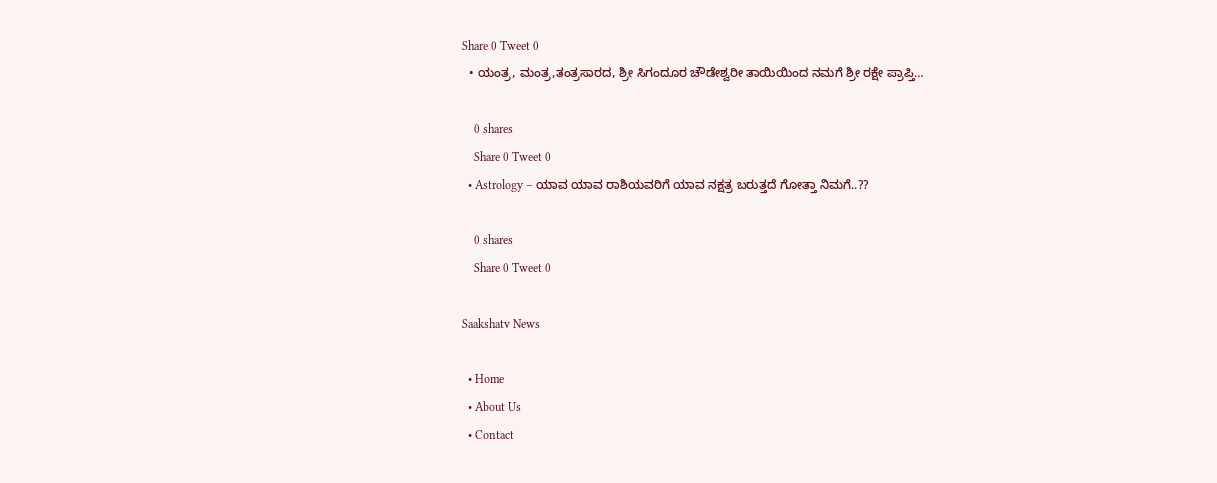Share 0 Tweet 0
  • ಯಂತ್ರ, ಮಂತ್ರ,ತಂತ್ರಸಾರದ, ಶ್ರೀ ಸಿಗಂದೂರ ಚೌಡೇಶ್ವರೀ ತಾಯಿಯಿಂದ ನಮಗೆ ಶ್ರೀ ರಕ್ಷೇ ಪ್ರಾಪ್ತಿ…

    0 shares
    Share 0 Tweet 0
  • Astrology – ಯಾವ ಯಾವ ರಾಶಿಯವರಿಗೆ ಯಾವ ನಕ್ಷತ್ರ ಬರುತ್ತದೆ ಗೋತ್ತಾ ನಿಮಗೆ..??

    0 shares
    Share 0 Tweet 0

Saakshatv News

  • Home
  • About Us
  • Contact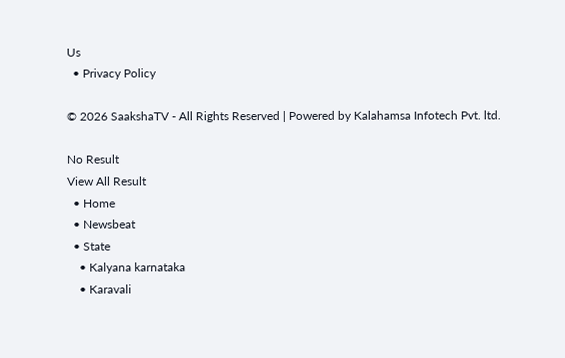Us
  • Privacy Policy

© 2026 SaakshaTV - All Rights Reserved | Powered by Kalahamsa Infotech Pvt. ltd.

No Result
View All Result
  • Home
  • Newsbeat
  • State
    • Kalyana karnataka
    • Karavali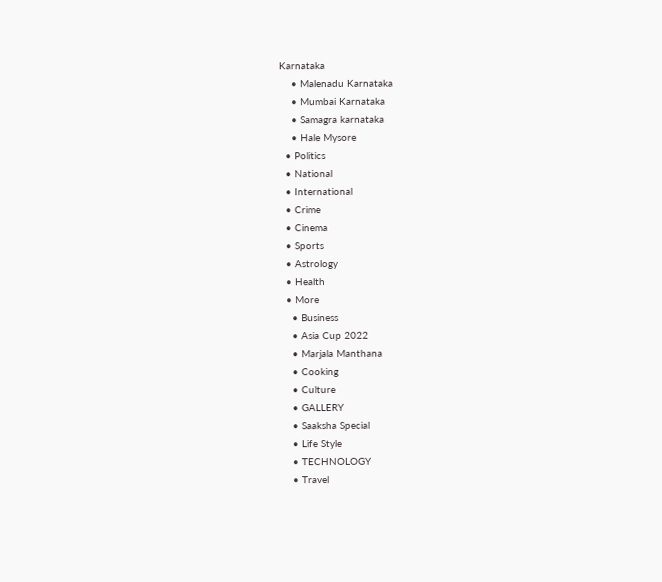Karnataka
    • Malenadu Karnataka
    • Mumbai Karnataka
    • Samagra karnataka
    • Hale Mysore
  • Politics
  • National
  • International
  • Crime
  • Cinema
  • Sports
  • Astrology
  • Health
  • More
    • Business
    • Asia Cup 2022
    • Marjala Manthana
    • Cooking
    • Culture
    • GALLERY
    • Saaksha Special
    • Life Style
    • TECHNOLOGY
    • Travel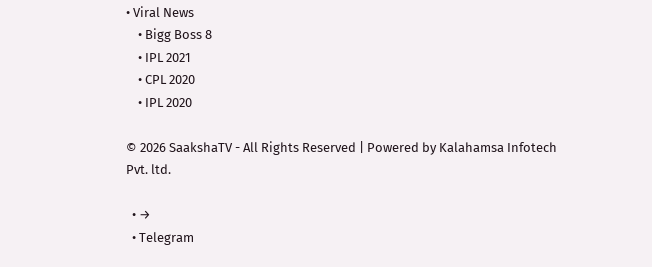• Viral News
    • Bigg Boss 8
    • IPL 2021
    • CPL 2020
    • IPL 2020

© 2026 SaakshaTV - All Rights Reserved | Powered by Kalahamsa Infotech Pvt. ltd.

  • →
  • Telegram